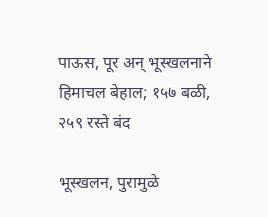पाऊस, पूर अन् भूस्खलनाने हिमाचल बेहाल; १५७ बळी, २५९ रस्ते बंद

भूस्खलन, पुरामुळे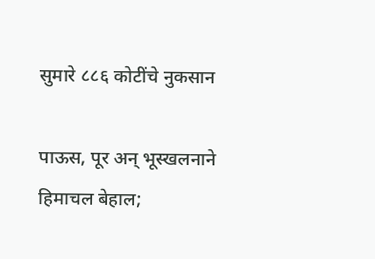सुमारे ८८६ कोटींचे नुकसान

पाऊस, पूर अन् भूस्खलनाने हिमाचल बेहाल;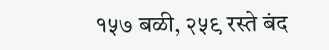१५७ बळी, २५९ रस्ते बंद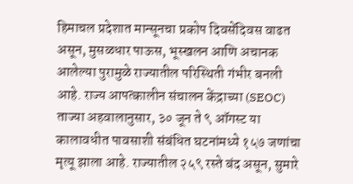हिमाचल प्रदेशात मान्सूनचा प्रकोप दिवसेंदिवस वाढत असून, मुसळधार पाऊस, भूस्खलन आणि अचानक आलेल्या पुरामुळे राज्यातील परिस्थिती गंभीर बनली आहे. राज्य आपत्कालीन संचालन केंद्राच्या (SEOC) ताज्या अहवालानुसार, ३० जून ते ९ ऑगस्ट या कालावधीत पावसाशी संबंधित घटनांमध्ये १५७ जणांचा मृत्यू झाला आहे. राज्यातील २५९ रस्ते बंद असून, सुमारे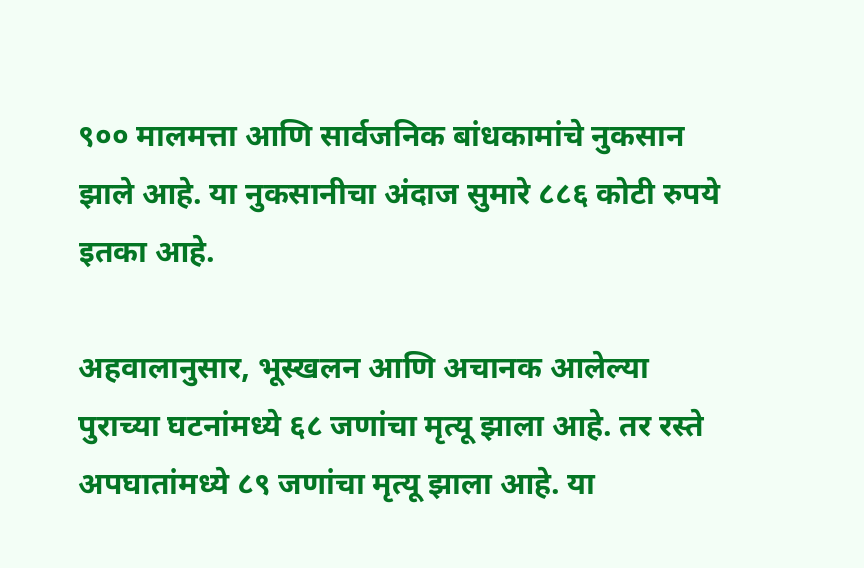९०० मालमत्ता आणि सार्वजनिक बांधकामांचे नुकसान झाले आहे. या नुकसानीचा अंदाज सुमारे ८८६ कोटी रुपये इतका आहे.

अहवालानुसार, भूस्खलन आणि अचानक आलेल्या पुराच्या घटनांमध्ये ६८ जणांचा मृत्यू झाला आहे. तर रस्ते अपघातांमध्ये ८९ जणांचा मृत्यू झाला आहे. या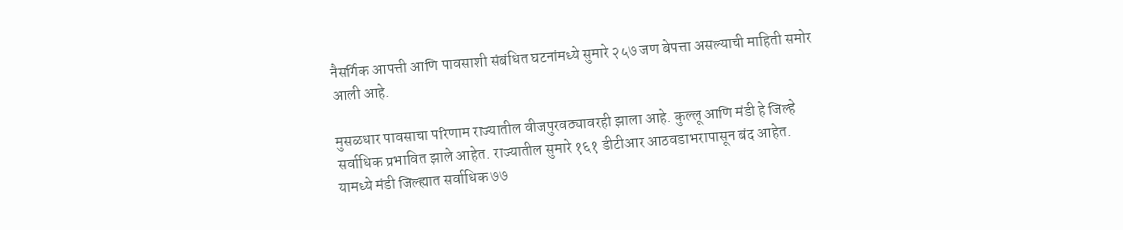नैसर्गिक आपत्ती आणि पावसाशी संबंधित घटनांमध्ये सुमारे २५७ जण बेपत्ता असल्याची माहिती समोर आली आहे.

मुसळधार पावसाचा परिणाम राज्यातील वीजपुरवठ्यावरही झाला आहे. कुल्लू आणि मंडी हे जिल्हे सर्वाधिक प्रभावित झाले आहेत. राज्यातील सुमारे १६१ डीटीआर आठवडाभरापासून बंद आहेत. यामध्ये मंडी जिल्ह्यात सर्वाधिक ७७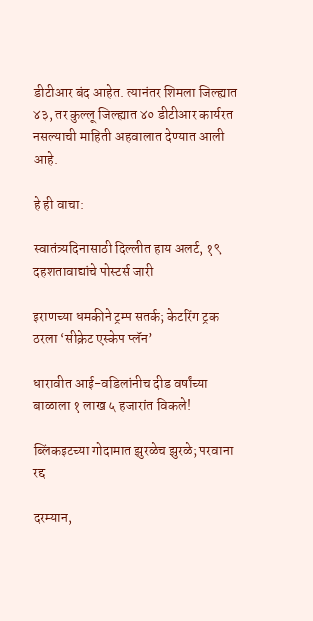डीटीआर बंद आहेत. त्यानंतर शिमला जिल्ह्यात ४३, तर कुल्लू जिल्ह्यात ४० डीटीआर कार्यरत नसल्याची माहिती अहवालात देण्यात आली आहे.

हे ही वाचा:

स्वातंत्र्यदिनासाठी दिल्लीत हाय अलर्ट, १९ दहशतावाद्यांचे पोस्टर्स जारी

इराणच्या धमकीने ट्रम्प सतर्क; केटरिंग ट्रक ठरला ‘सीक्रेट एस्केप प्लॅन’

धारावीत आई-वडिलांनीच दीड वर्षांच्या बाळाला १ लाख ५ हजारांत विकले!

ब्लिंकइटच्या गोदामात झुरळेच झुरळे; परवाना रद्द

दरम्यान,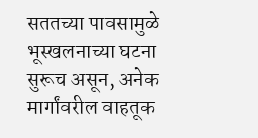सततच्या पावसामुळे भूस्खलनाच्या घटना सुरूच असून, अनेक मार्गांवरील वाहतूक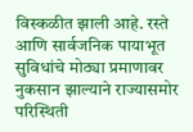विस्कळीत झाली आहे. रस्ते आणि सार्वजनिक पायाभूत सुविधांचे मोठ्या प्रमाणावर नुकसान झाल्याने राज्यासमोर परिस्थिती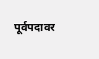पूर्वपदावर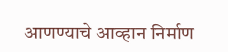आणण्याचे आव्हान निर्माण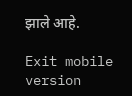झाले आहे.

Exit mobile version